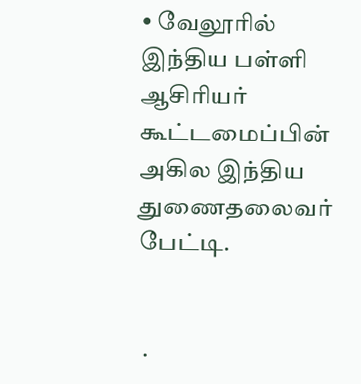• வேலூரில் இந்திய பள்ளி ஆசிரியர் கூட்டமைப்பின் அகில இந்திய துணைதலைவர் பேட்டி.


 ·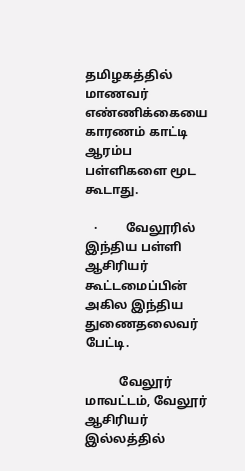தமிழகத்தில் மாணவர் எண்ணிக்கையை காரணம் காட்டி ஆரம்ப பள்ளிகளை மூட கூடாது.

   ·         வேலூரில் இந்திய பள்ளி ஆசிரியர் கூட்டமைப்பின் அகில இந்திய  துணைதலைவர் பேட்டி.

           வேலூர் மாவட்டம், வேலூர் ஆசிரியர் இல்லத்தில்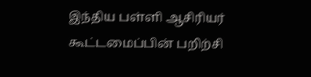இந்திய பள்ளி ஆசிரியர் கூட்டமைப்பின் பறிற்சி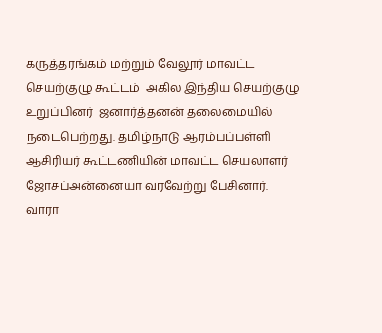கருத்தரங்கம் மற்றும் வேலூர் மாவட்ட செயற்குழு கூட்டம்  அகில இந்திய செயற்குழு உறுப்பினர்  ஜனார்த்தனன் தலைமையில் நடைபெற்றது. தமிழ்நாடு ஆரம்பப்பள்ளி ஆசிரியர் கூட்டணியின் மாவட்ட செயலாளர் ஜோசப்அன்னையா வரவேற்று பேசினார். வாரா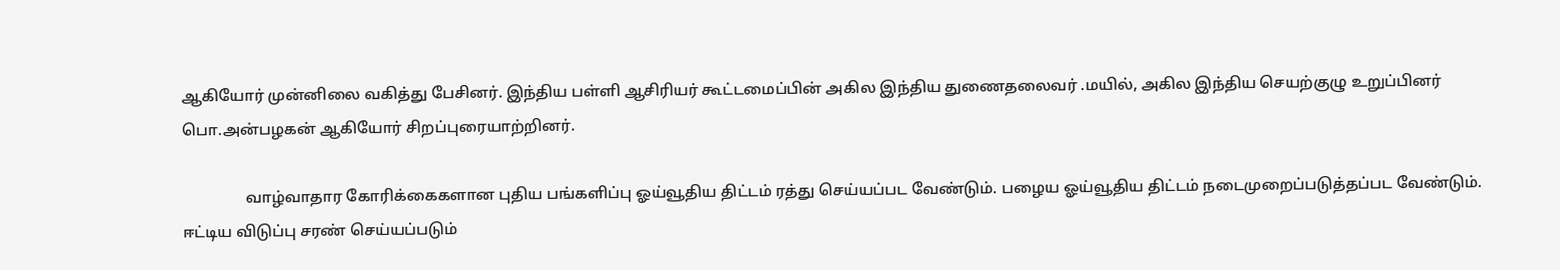ஆகியோர் முன்னிலை வகித்து பேசினர். இந்திய பள்ளி ஆசிரியர் கூட்டமைப்பின் அகில இந்திய துணைதலைவர் .மயில், அகில இந்திய செயற்குழு உறுப்பினர் பொ.அன்பழகன் ஆகியோர் சிறப்புரையாற்றினர்.

                வாழ்வாதார கோரிக்கைகளான புதிய பங்களிப்பு ஓய்வூதிய திட்டம் ரத்து செய்யப்பட வேண்டும். பழைய ஓய்வூதிய திட்டம் நடைமுறைப்படுத்தப்பட வேண்டும். ஈட்டிய விடுப்பு சரண் செய்யப்படும்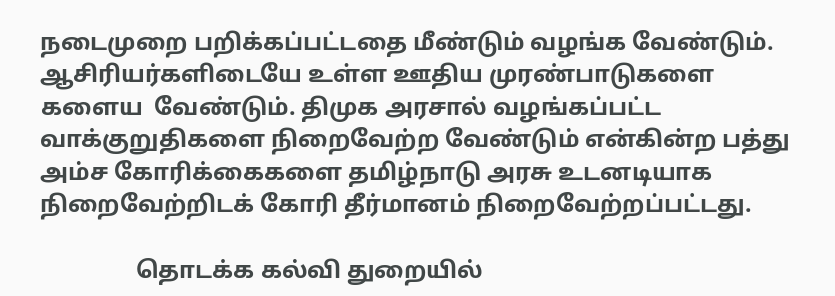நடைமுறை பறிக்கப்பட்டதை மீண்டும் வழங்க வேண்டும். ஆசிரியர்களிடையே உள்ள ஊதிய முரண்பாடுகளை களைய  வேண்டும். திமுக அரசால் வழங்கப்பட்ட வாக்குறுதிகளை நிறைவேற்ற வேண்டும் என்கின்ற பத்து அம்ச கோரிக்கைகளை தமிழ்நாடு அரசு உடனடியாக நிறைவேற்றிடக் கோரி தீர்மானம் நிறைவேற்றப்பட்டது.

                தொடக்க கல்வி துறையில்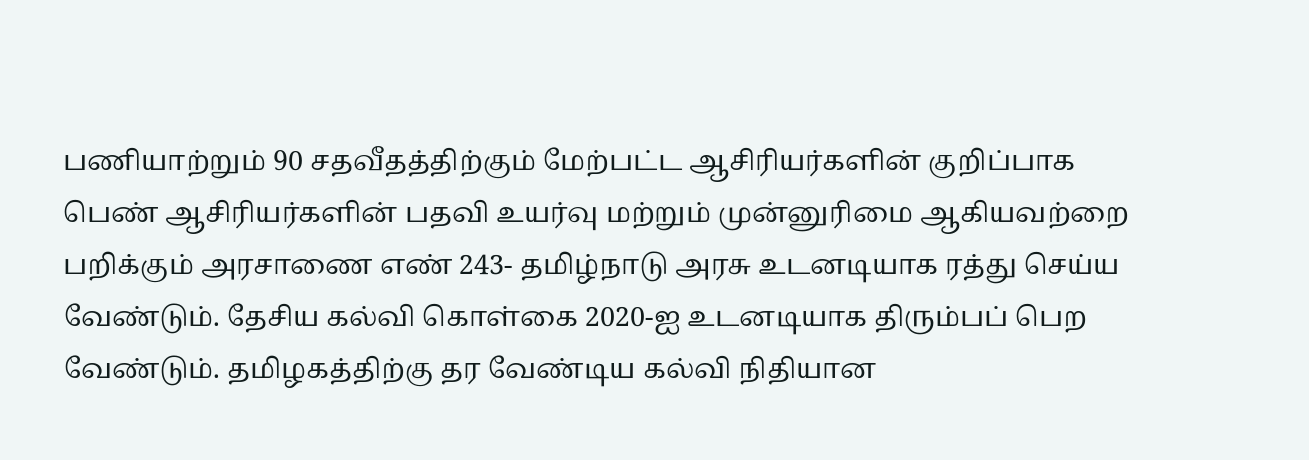பணியாற்றும் 90 சதவீதத்திற்கும் மேற்பட்ட ஆசிரியர்களின் குறிப்பாக பெண் ஆசிரியர்களின் பதவி உயர்வு மற்றும் முன்னுரிமை ஆகியவற்றை பறிக்கும் அரசாணை எண் 243- தமிழ்நாடு அரசு உடனடியாக ரத்து செய்ய வேண்டும். தேசிய கல்வி கொள்கை 2020-ஐ உடனடியாக திரும்பப் பெற வேண்டும். தமிழகத்திற்கு தர வேண்டிய கல்வி நிதியான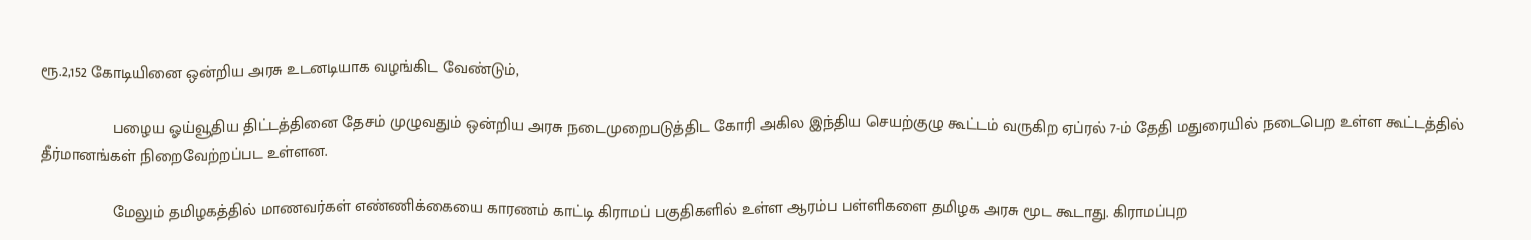ரூ.2,152 கோடியினை ஒன்றிய அரசு உடனடியாக வழங்கிட வேண்டும்,

                பழைய ஓய்வூதிய திட்டத்தினை தேசம் முழுவதும் ஒன்றிய அரசு நடைமுறைபடுத்திட கோரி அகில இந்திய செயற்குழு கூட்டம் வருகிற ஏப்ரல் 7-ம் தேதி மதுரையில் நடைபெற உள்ள கூட்டத்தில் தீர்மானங்கள் நிறைவேற்றப்பட உள்ளன.

                மேலும் தமிழகத்தில் மாணவர்கள் எண்ணிக்கையை காரணம் காட்டி கிராமப் பகுதிகளில் உள்ள ஆரம்ப பள்ளிகளை தமிழக அரசு மூட கூடாது. கிராமப்புற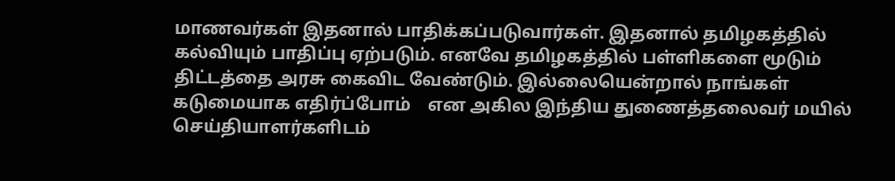மாணவர்கள் இதனால் பாதிக்கப்படுவார்கள். இதனால் தமிழகத்தில் கல்வியும் பாதிப்பு ஏற்படும். எனவே தமிழகத்தில் பள்ளிகளை மூடும் திட்டத்தை அரசு கைவிட வேண்டும். இல்லையென்றால் நாங்கள் கடுமையாக எதிர்ப்போம்    என அகில இந்திய துணைத்தலைவர் மயில் செய்தியாளர்களிடம்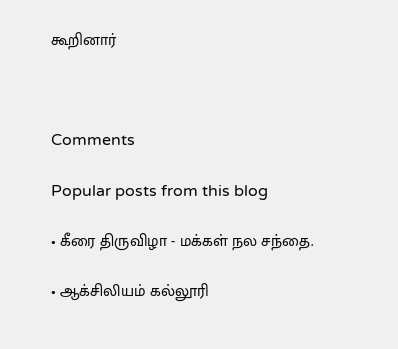கூறினார்



Comments

Popular posts from this blog

• கீரை திருவிழா - மக்கள் நல சந்தை.

• ஆக்சிலியம் கல்லூரி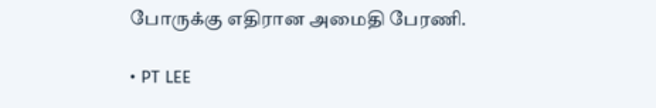போருக்கு எதிரான அமைதி பேரணி.

• PT LEE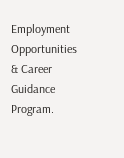Employment Opportunities & Career Guidance Program.